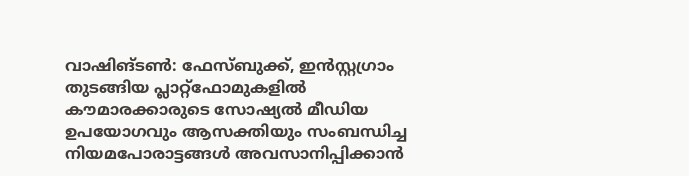വാഷിങ്ടൺ: ഫേസ്ബുക്ക്, ഇൻസ്റ്റഗ്രാം തുടങ്ങിയ പ്ലാറ്റ്ഫോമുകളിൽ കൗമാരക്കാരുടെ സോഷ്യൽ മീഡിയ ഉപയോഗവും ആസക്തിയും സംബന്ധിച്ച നിയമപോരാട്ടങ്ങൾ അവസാനിപ്പിക്കാൻ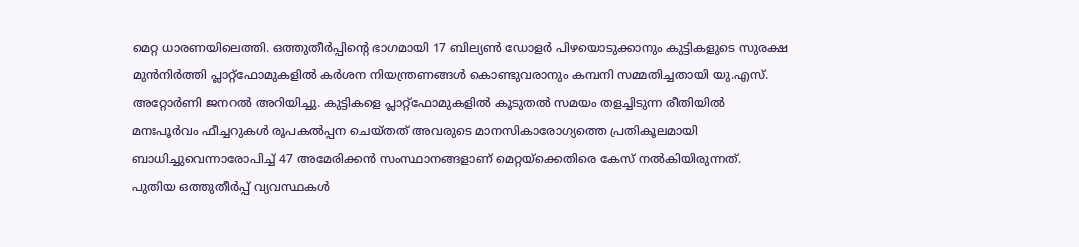മെറ്റ ധാരണയിലെത്തി. ഒത്തുതീർപ്പിന്റെ ഭാഗമായി 17 ബില്യൺ ഡോളർ പിഴയൊടുക്കാനും കുട്ടികളുടെ സുരക്ഷ മുൻനിർത്തി പ്ലാറ്റ്ഫോമുകളിൽ കർശന നിയന്ത്രണങ്ങൾ കൊണ്ടുവരാനും കമ്പനി സമ്മതിച്ചതായി യു.എസ്. അറ്റോർണി ജനറൽ അറിയിച്ചു. കുട്ടികളെ പ്ലാറ്റ്ഫോമുകളിൽ കൂടുതൽ സമയം തളച്ചിടുന്ന രീതിയിൽ മനഃപൂർവം ഫീച്ചറുകൾ രൂപകൽപ്പന ചെയ്തത് അവരുടെ മാനസികാരോഗ്യത്തെ പ്രതികൂലമായി ബാധിച്ചുവെന്നാരോപിച്ച് 47 അമേരിക്കൻ സംസ്ഥാനങ്ങളാണ് മെറ്റയ്ക്കെതിരെ കേസ് നൽകിയിരുന്നത്.
പുതിയ ഒത്തുതീർപ്പ് വ്യവസ്ഥകൾ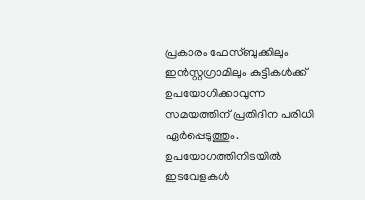പ്രകാരം ഫേസ്ബുക്കിലും ഇൻസ്റ്റഗ്രാമിലും കുട്ടികൾക്ക് ഉപയോഗിക്കാവുന്ന സമയത്തിന് പ്രതിദിന പരിധി ഏർപ്പെടുത്തും. ഉപയോഗത്തിനിടയിൽ ഇടവേളകൾ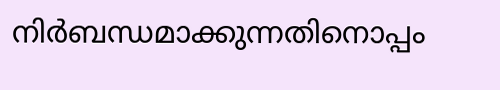നിർബന്ധമാക്കുന്നതിനൊപ്പം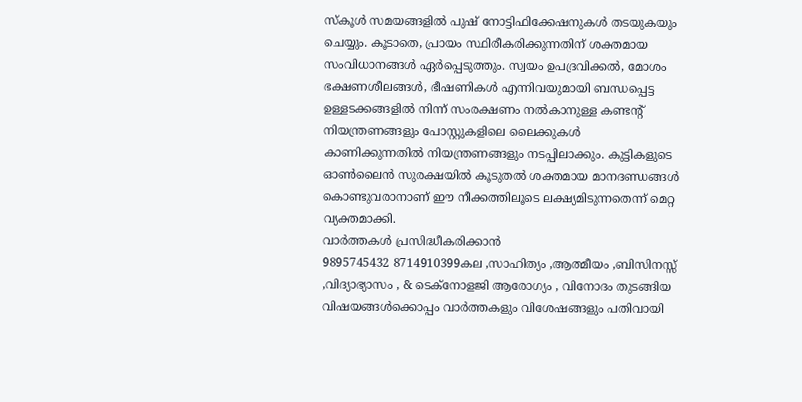സ്കൂൾ സമയങ്ങളിൽ പുഷ് നോട്ടിഫിക്കേഷനുകൾ തടയുകയും ചെയ്യും. കൂടാതെ, പ്രായം സ്ഥിരീകരിക്കുന്നതിന് ശക്തമായ സംവിധാനങ്ങൾ ഏർപ്പെടുത്തും. സ്വയം ഉപദ്രവിക്കൽ, മോശം ഭക്ഷണശീലങ്ങൾ, ഭീഷണികൾ എന്നിവയുമായി ബന്ധപ്പെട്ട ഉള്ളടക്കങ്ങളിൽ നിന്ന് സംരക്ഷണം നൽകാനുള്ള കണ്ടന്റ് നിയന്ത്രണങ്ങളും പോസ്റ്റുകളിലെ ലൈക്കുകൾ കാണിക്കുന്നതിൽ നിയന്ത്രണങ്ങളും നടപ്പിലാക്കും. കുട്ടികളുടെ ഓൺലൈൻ സുരക്ഷയിൽ കൂടുതൽ ശക്തമായ മാനദണ്ഡങ്ങൾ കൊണ്ടുവരാനാണ് ഈ നീക്കത്തിലൂടെ ലക്ഷ്യമിടുന്നതെന്ന് മെറ്റ വ്യക്തമാക്കി.
വാർത്തകൾ പ്രസിദ്ധീകരിക്കാൻ
9895745432 8714910399കല ,സാഹിത്യം ,ആത്മീയം ,ബിസിനസ്സ് ,വിദ്യാഭ്യാസം , & ടെക്നോളജി ആരോഗ്യം , വിനോദം തുടങ്ങിയ വിഷയങ്ങൾക്കൊപ്പം വാർത്തകളും വിശേഷങ്ങളും പതിവായി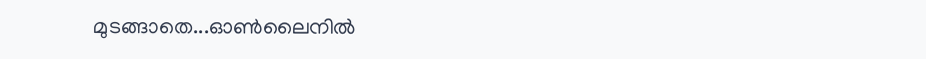മുടങ്ങാതെ...ഓൺലൈനിൽ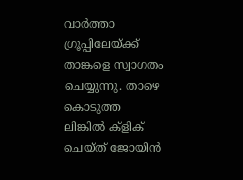വാർത്താ ഗ്രൂപ്പിലേയ്ക്ക് താങ്കളെ സ്വാഗതം ചെയ്യുന്നു. താഴെ കൊടുത്ത ലിങ്കിൽ ക്ളിക് ചെയ്ത് ജോയിൻ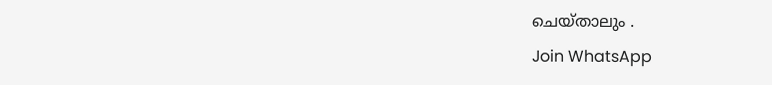ചെയ്താലും .
Join WhatsApp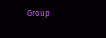Group